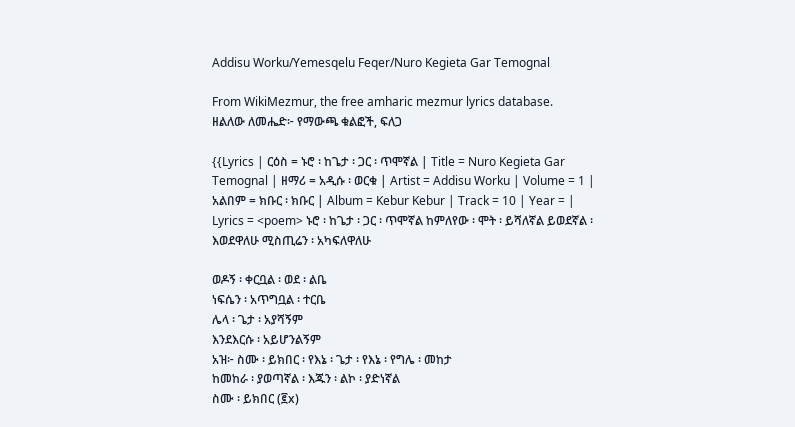Addisu Worku/Yemesqelu Feqer/Nuro Kegieta Gar Temognal

From WikiMezmur, the free amharic mezmur lyrics database.
ዘልለው ለመሔድ፦ የማውጫ ቁልፎች, ፍለጋ

{{Lyrics | ርዕስ = ኑሮ ፡ ከጌታ ፡ ጋር ፡ ጥሞኛል | Title = Nuro Kegieta Gar Temognal | ዘማሪ = አዲሱ ፡ ወርቁ | Artist = Addisu Worku | Volume = 1 | አልበም = ክቡር ፡ ክቡር | Album = Kebur Kebur | Track = 10 | Year = | Lyrics = <poem> ኑሮ ፡ ከጌታ ፡ ጋር ፡ ጥሞኛል ከምለየው ፡ ሞት ፡ ይሻለኛል ይወደኛል ፡ እወደዋለሁ ሚስጢሬን ፡ አካፍለዋለሁ

ወዶኝ ፡ ቀርቧል ፡ ወደ ፡ ልቤ
ነፍሴን ፡ አጥግቧል ፡ ተርቤ
ሌላ ፡ ጌታ ፡ አያሻኝም
እንደእርሱ ፡ አይሆንልኝም
አዝ፦ ስሙ ፡ ይክበር ፡ የእኔ ፡ ጌታ ፡ የእኔ ፡ የግሌ ፡ መከታ
ከመከራ ፡ ያወጣኛል ፡ እጁን ፡ ልኮ ፡ ያድነኛል
ስሙ ፡ ይክበር (፪x)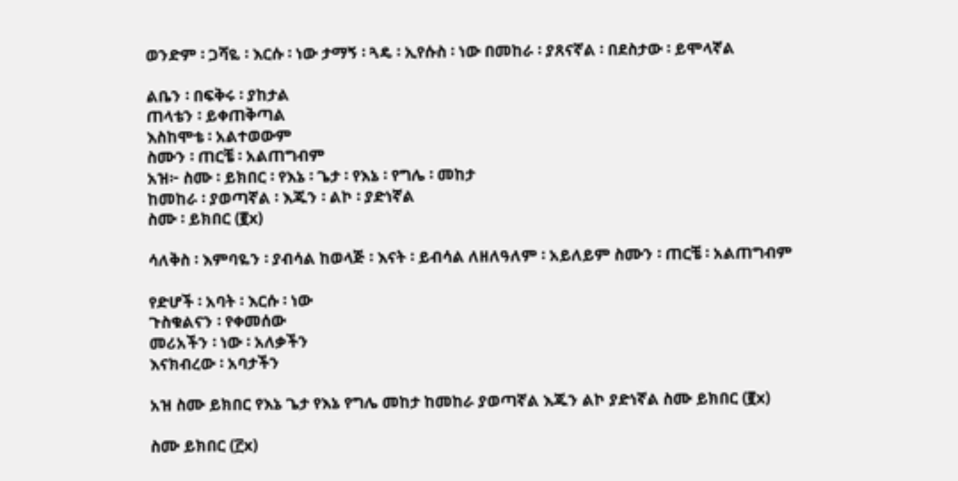ወንድም ፡ ጋሻዬ ፡ እርሱ ፡ ነው ታማኝ ፡ ጓዴ ፡ ኢየሱስ ፡ ነው በመከራ ፡ ያጸናኛል ፡ በደስታው ፡ ይሞላኛል

ልቤን ፡ በፍቅሩ ፡ ያከታል
ጠላቴን ፡ ይቀጠቅጣል
እስከሞቴ ፡ አልተወውም
ስሙን ፡ ጠርቼ ፡ አልጠግብም
አዝ፦ ስሙ ፡ ይክበር ፡ የእኔ ፡ ጌታ ፡ የእኔ ፡ የግሌ ፡ መከታ
ከመከራ ፡ ያወጣኛል ፡ እጁን ፡ ልኮ ፡ ያድነኛል
ስሙ ፡ ይክበር (፪x)

ሳለቅስ ፡ እምባዬን ፡ ያብሳል ከወላጅ ፡ እናት ፡ ይብሳል ለዘለዓለም ፡ አይለይም ስሙን ፡ ጠርቼ ፡ አልጠግብም

የድሆች ፡ አባት ፡ እርሱ ፡ ነው
ጉስቁልናን ፡ የቀመሰው
መሪአችን ፡ ነው ፡ አለቃችን
እናክብረው ፡ አባታችን

አዝ ስሙ ይክበር የእኔ ጌታ የእኔ የግሌ መከታ ከመከራ ያወጣኛል እጁን ልኮ ያድነኛል ስሙ ይክበር (፪x)

ስሙ ይክበር (፫x)